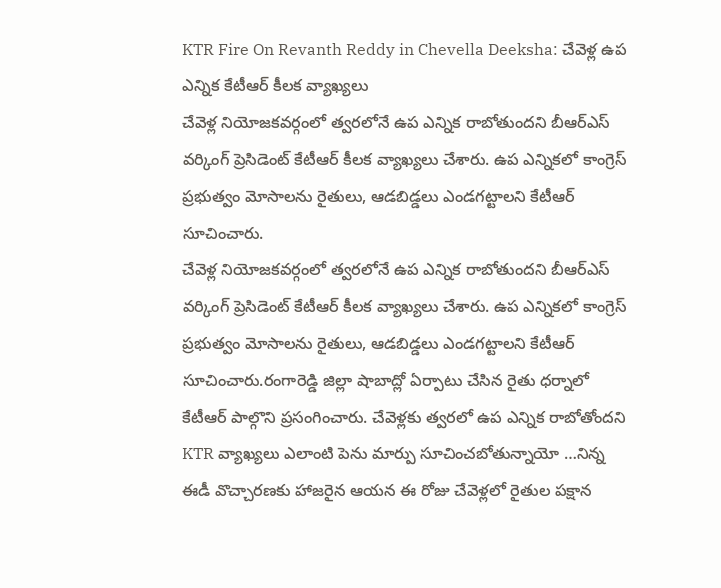KTR Fire On Revanth Reddy in Chevella Deeksha: చేవెళ్ల ఉప ఎన్నిక కేటీఆర్ కీలక వ్యాఖ్యలు
చేవెళ్ల నియోజకవర్గంలో త్వరలోనే ఉప ఎన్నిక రాబోతుందని బీఆర్ఎస్ వర్కింగ్ ప్రెసిడెంట్ కేటీఆర్ కీలక వ్యాఖ్యలు చేశారు. ఉప ఎన్నికలో కాంగ్రెస్ ప్రభుత్వం మోసాలను రైతులు, ఆడబిడ్డలు ఎండగట్టాలని కేటీఆర్ సూచించారు.
చేవెళ్ల నియోజకవర్గంలో త్వరలోనే ఉప ఎన్నిక రాబోతుందని బీఆర్ఎస్ వర్కింగ్ ప్రెసిడెంట్ కేటీఆర్ కీలక వ్యాఖ్యలు చేశారు. ఉప ఎన్నికలో కాంగ్రెస్ ప్రభుత్వం మోసాలను రైతులు, ఆడబిడ్డలు ఎండగట్టాలని కేటీఆర్ సూచించారు.రంగారెడ్డి జిల్లా షాబాద్లో ఏర్పాటు చేసిన రైతు ధర్నాలో కేటీఆర్ పాల్గొని ప్రసంగించారు. చేవెళ్లకు త్వరలో ఉప ఎన్నిక రాబోతోందని KTR వ్యాఖ్యలు ఎలాంటి పెను మార్పు సూచించబోతున్నాయో …నిన్న ఈడీ వొచ్చారణకు హాజరైన ఆయన ఈ రోజు చేవెళ్లలో రైతుల పక్షాన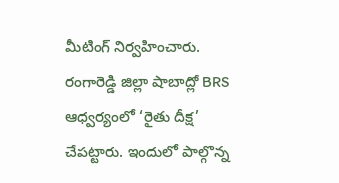మీటింగ్ నిర్వహించారు.
రంగారెడ్డి జిల్లా షాబాద్లో BRS ఆధ్వర్యంలో ‘రైతు దీక్ష’ చేపట్టారు. ఇందులో పాల్గొన్న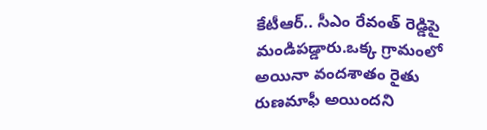కేటీఆర్.. సీఎం రేవంత్ రెడ్డిపై మండిపడ్డారు.ఒక్క గ్రామంలో అయినా వందశాతం రైతు రుణమాఫీ అయిందని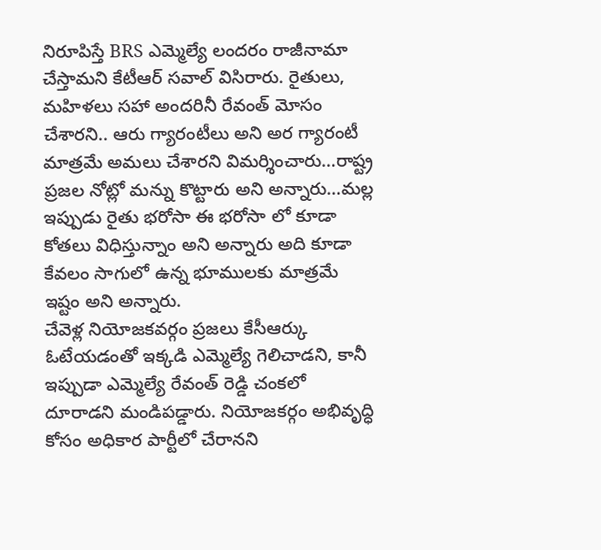నిరూపిస్తే BRS ఎమ్మెల్యే లందరం రాజీనామా చేస్తామని కేటీఆర్ సవాల్ విసిరారు. రైతులు, మహిళలు సహా అందరినీ రేవంత్ మోసం చేశారని.. ఆరు గ్యారంటీలు అని అర గ్యారంటీ మాత్రమే అమలు చేశారని విమర్శించారు…రాష్ట్ర ప్రజల నోట్లో మన్ను కొట్టారు అని అన్నారు…మల్ల ఇప్పుడు రైతు భరోసా ఈ భరోసా లో కూడా కోతలు విధిస్తున్నాం అని అన్నారు అది కూడా కేవలం సాగులో ఉన్న భూములకు మాత్రమే ఇష్టం అని అన్నారు.
చేవెళ్ల నియోజకవర్గం ప్రజలు కేసీఆర్కు ఓటేయడంతో ఇక్కడి ఎమ్మెల్యే గెలిచాడని, కానీ ఇప్పుడా ఎమ్మెల్యే రేవంత్ రెడ్డి చంకలో దూరాడని మండిపడ్డారు. నియోజకర్గం అభివృద్ధి కోసం అధికార పార్టీలో చేరానని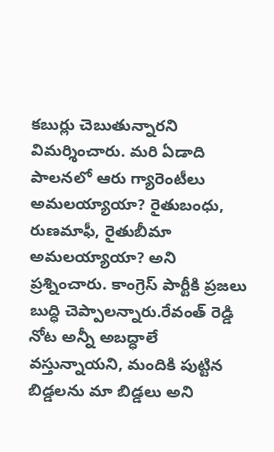కబుర్లు చెబుతున్నారని విమర్శించారు. మరి ఏడాది పాలనలో ఆరు గ్యారెంటీలు అమలయ్యాయా? రైతుబంధు, రుణమాఫీ, రైతుబీమా అమలయ్యాయా? అని ప్రశ్నించారు. కాంగ్రెస్ పార్టీకి ప్రజలు బుద్ధి చెప్పాలన్నారు.రేవంత్ రెడ్డి నోట అన్నీ అబద్ధాలే వస్తున్నాయని, మందికి పుట్టిన బిడ్డలను మా బిడ్డలు అని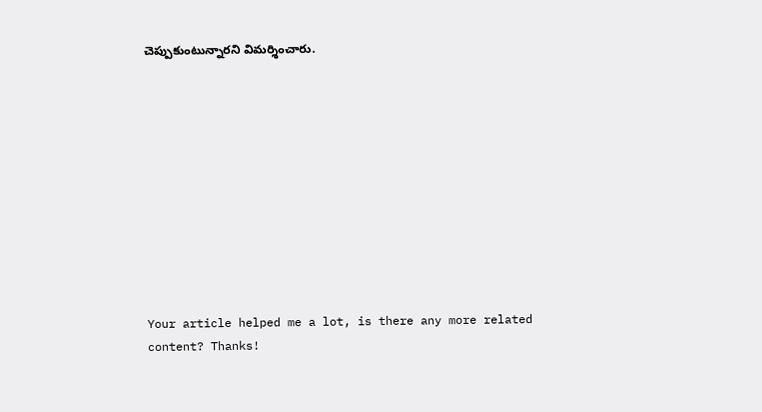చెప్పుకుంటున్నారని విమర్శించారు.











Your article helped me a lot, is there any more related content? Thanks!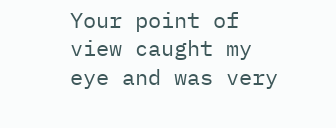Your point of view caught my eye and was very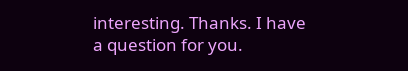interesting. Thanks. I have a question for you.